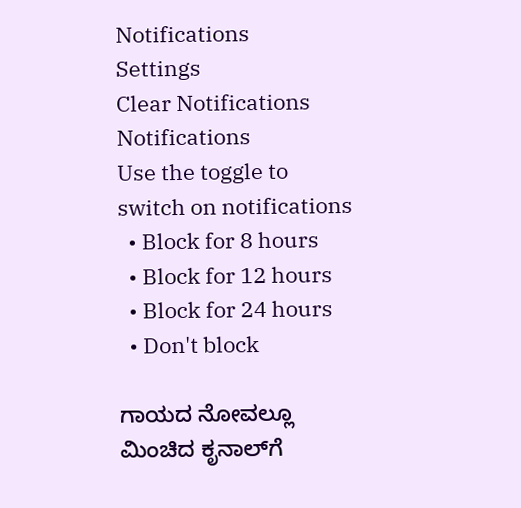Notifications
Settings
Clear Notifications
Notifications
Use the toggle to switch on notifications
  • Block for 8 hours
  • Block for 12 hours
  • Block for 24 hours
  • Don't block

ಗಾಯದ ನೋವಲ್ಲೂ ಮಿಂಚಿದ ಕೃನಾಲ್‌ಗೆ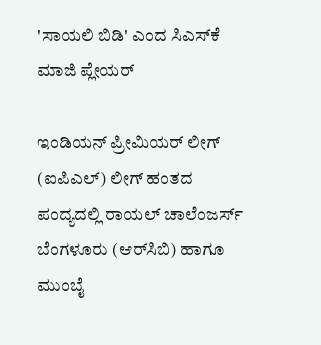'ಸಾಯಲಿ ಬಿಡಿ' ಎಂದ ಸಿಎಸ್‌ಕೆ ಮಾಜಿ ಪ್ಲೇಯರ್‌

ಇಂಡಿಯನ್ ಪ್ರೀಮಿಯರ್ ಲೀಗ್ (ಐಪಿಎಲ್‌) ಲೀಗ್‌ ಹಂತದ ಪಂದ್ಯದಲ್ಲಿ ರಾಯಲ್ ಚಾಲೆಂಜರ್ಸ್‌ ಬೆಂಗಳೂರು (ಆರ್‌ಸಿಬಿ) ಹಾಗೂ ಮುಂಬೈ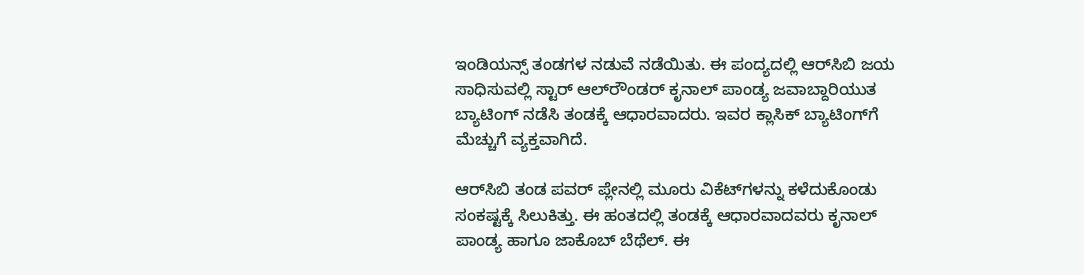ಇಂಡಿಯನ್ಸ್ ತಂಡಗಳ ನಡುವೆ ನಡೆಯಿತು. ಈ ಪಂದ್ಯದಲ್ಲಿ ಆರ್‌ಸಿಬಿ ಜಯ ಸಾಧಿಸುವಲ್ಲಿ ಸ್ಟಾರ್ ಆಲ್‌ರೌಂಡರ್ ಕೃನಾಲ್‌ ಪಾಂಡ್ಯ ಜವಾಬ್ದಾರಿಯುತ ಬ್ಯಾಟಿಂಗ್ ನಡೆಸಿ ತಂಡಕ್ಕೆ ಆಧಾರವಾದರು. ಇವರ ಕ್ಲಾಸಿಕ್‌ ಬ್ಯಾಟಿಂಗ್‌ಗೆ ಮೆಚ್ಚುಗೆ ವ್ಯಕ್ತವಾಗಿದೆ.

ಆರ್‌ಸಿಬಿ ತಂಡ ಪವರ್ ಪ್ಲೇನಲ್ಲಿ ಮೂರು ವಿಕೆಟ್‌ಗಳನ್ನು ಕಳೆದುಕೊಂಡು ಸಂಕಷ್ಟಕ್ಕೆ ಸಿಲುಕಿತ್ತು. ಈ ಹಂತದಲ್ಲಿ ತಂಡಕ್ಕೆ ಆಧಾರವಾದವರು ಕೃನಾಲ್ ಪಾಂಡ್ಯ ಹಾಗೂ ಜಾಕೊಬ್ ಬೆಥೆಲ್. ಈ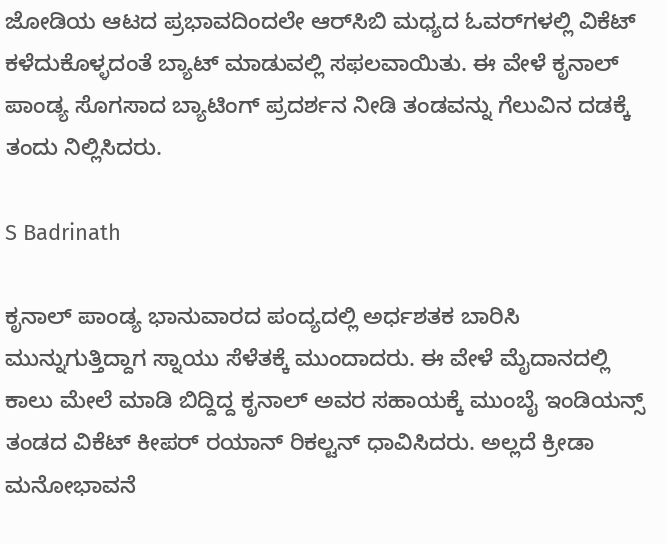ಜೋಡಿಯ ಆಟದ ಪ್ರಭಾವದಿಂದಲೇ ಆರ್‌ಸಿಬಿ ಮಧ್ಯದ ಓವರ್‌ಗಳಲ್ಲಿ ವಿಕೆಟ್‌ ಕಳೆದುಕೊಳ್ಳದಂತೆ ಬ್ಯಾಟ್ ಮಾಡುವಲ್ಲಿ ಸಫಲವಾಯಿತು. ಈ ವೇಳೆ ಕೃನಾಲ್ ಪಾಂಡ್ಯ ಸೊಗಸಾದ ಬ್ಯಾಟಿಂಗ್ ಪ್ರದರ್ಶನ ನೀಡಿ ತಂಡವನ್ನು ಗೆಲುವಿನ ದಡಕ್ಕೆ ತಂದು ನಿಲ್ಲಿಸಿದರು.

S Badrinath

ಕೃನಾಲ್‌ ಪಾಂಡ್ಯ ಭಾನುವಾರದ ಪಂದ್ಯದಲ್ಲಿ ಅರ್ಧಶತಕ ಬಾರಿಸಿ ಮುನ್ನುಗುತ್ತಿದ್ದಾಗ ಸ್ನಾಯು ಸೆಳೆತಕ್ಕೆ ಮುಂದಾದರು. ಈ ವೇಳೆ ಮೈದಾನದಲ್ಲಿ ಕಾಲು ಮೇಲೆ ಮಾಡಿ ಬಿದ್ದಿದ್ದ ಕೃನಾಲ್ ಅವರ ಸಹಾಯಕ್ಕೆ ಮುಂಬೈ ಇಂಡಿಯನ್ಸ್ ತಂಡದ ವಿಕೆಟ್‌ ಕೀಪರ್ ರಯಾನ್ ರಿಕಲ್ಟನ್ ಧಾವಿಸಿದರು. ಅಲ್ಲದೆ ಕ್ರೀಡಾ ಮನೋಭಾವನೆ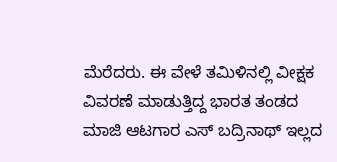ಮೆರೆದರು. ಈ ವೇಳೆ ತಮಿಳಿನಲ್ಲಿ ವೀಕ್ಷಕ ವಿವರಣೆ ಮಾಡುತ್ತಿದ್ದ ಭಾರತ ತಂಡದ ಮಾಜಿ ಆಟಗಾರ ಎಸ್‌ ಬದ್ರಿನಾಥ್‌ ಇಲ್ಲದ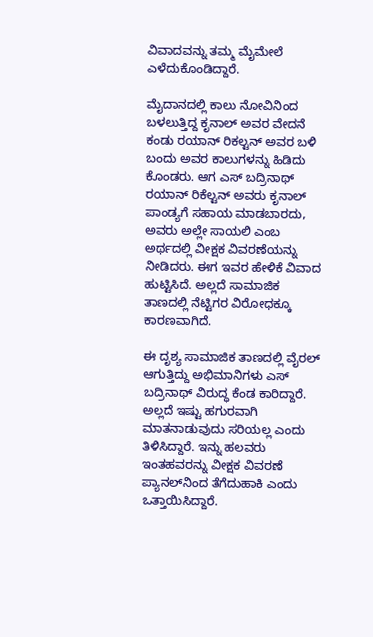ವಿವಾದವನ್ನು ತಮ್ಮ ಮೈಮೇಲೆ ಎಳೆದುಕೊಂಡಿದ್ದಾರೆ.

ಮೈದಾನದಲ್ಲಿ ಕಾಲು ನೋವಿನಿಂದ ಬಳಲುತ್ತಿದ್ದ ಕೃನಾಲ್‌ ಅವರ ವೇದನೆ ಕಂಡು ರಯಾನ್‌ ರಿಕಲ್ಟನ್‌ ಅವರ ಬಳಿ ಬಂದು ಅವರ ಕಾಲುಗಳನ್ನು ಹಿಡಿದು ಕೊಂಡರು. ಆಗ ಎಸ್‌ ಬದ್ರಿನಾಥ್ ರಯಾನ್ ರಿಕೆಲ್ಟನ್ ಅವರು ಕೃನಾಲ್ ಪಾಂಡ್ಯಗೆ ಸಹಾಯ ಮಾಡಬಾರದು, ಅವರು ಅಲ್ಲೇ ಸಾಯಲಿ ಎಂಬ ಅರ್ಥದಲ್ಲಿ ವೀಕ್ಷಕ ವಿವರಣೆಯನ್ನು ನೀಡಿದರು. ಈಗ ಇವರ ಹೇಳಿಕೆ ವಿವಾದ ಹುಟ್ಟಿಸಿದೆ. ಅಲ್ಲದೆ ಸಾಮಾಜಿಕ ತಾಣದಲ್ಲಿ ನೆಟ್ಟಿಗರ ವಿರೋಧಕ್ಕೂ ಕಾರಣವಾಗಿದೆ.

ಈ ದೃಶ್ಯ ಸಾಮಾಜಿಕ ತಾಣದಲ್ಲಿ ವೈರಲ್ ಆಗುತ್ತಿದ್ದು ಅಭಿಮಾನಿಗಳು ಎಸ್‌ ಬದ್ರಿನಾಥ್ ವಿರುದ್ಧ ಕೆಂಡ ಕಾರಿದ್ದಾರೆ. ಅಲ್ಲದೆ ಇಷ್ಟು ಹಗುರವಾಗಿ ಮಾತನಾಡುವುದು ಸರಿಯಲ್ಲ ಎಂದು ತಿಳಿಸಿದ್ದಾರೆ. ಇನ್ನು ಹಲವರು ಇಂತಹವರನ್ನು ವೀಕ್ಷಕ ವಿವರಣೆ ಪ್ಯಾನಲ್‌ನಿಂದ ತೆಗೆದುಹಾಕಿ ಎಂದು ಒತ್ತಾಯಿಸಿದ್ದಾರೆ.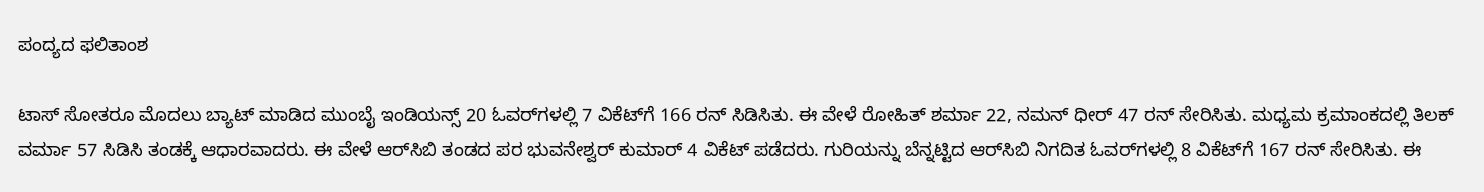ಪಂದ್ಯದ ಫಲಿತಾಂಶ

ಟಾಸ್‌ ಸೋತರೂ ಮೊದಲು ಬ್ಯಾಟ್ ಮಾಡಿದ ಮುಂಬೈ ಇಂಡಿಯನ್ಸ್‌ 20 ಓವರ್‌ಗಳಲ್ಲಿ 7 ವಿಕೆಟ್‌ಗೆ 166 ರನ್‌ ಸಿಡಿಸಿತು. ಈ ವೇಳೆ ರೋಹಿತ್‌ ಶರ್ಮಾ 22, ನಮನ್‌ ಧೀರ್‌ 47 ರನ್‌ ಸೇರಿಸಿತು. ಮಧ್ಯಮ ಕ್ರಮಾಂಕದಲ್ಲಿ ತಿಲಕ್‌ ವರ್ಮಾ 57 ಸಿಡಿಸಿ ತಂಡಕ್ಕೆ ಆಧಾರವಾದರು. ಈ ವೇಳೆ ಆರ್‌ಸಿಬಿ ತಂಡದ ಪರ ಭುವನೇಶ್ವರ್ ಕುಮಾರ್ 4 ವಿಕೆಟ್‌ ಪಡೆದರು. ಗುರಿಯನ್ನು ಬೆನ್ನಟ್ಟಿದ ಆರ್‌ಸಿಬಿ ನಿಗದಿತ ಓವರ್‌ಗಳಲ್ಲಿ 8 ವಿಕೆಟ್‌ಗೆ 167 ರನ್‌ ಸೇರಿಸಿತು. ಈ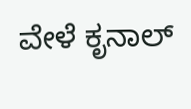ವೇಳೆ ಕೃನಾಲ್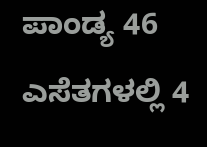ಪಾಂಡ್ಯ 46 ಎಸೆತಗಳಲ್ಲಿ 4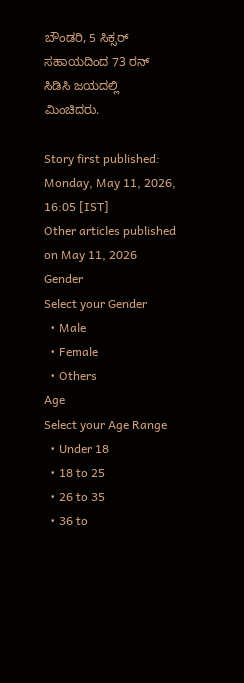ಬೌಂಡರಿ, 5 ಸಿಕ್ಸರ್ ಸಹಾಯದಿಂದ 73 ರನ್‌ ಸಿಡಿಸಿ ಜಯದಲ್ಲಿ ಮಿಂಚಿದರು.

Story first published: Monday, May 11, 2026, 16:05 [IST]
Other articles published on May 11, 2026
Gender
Select your Gender
  • Male
  • Female
  • Others
Age
Select your Age Range
  • Under 18
  • 18 to 25
  • 26 to 35
  • 36 to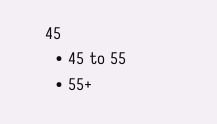45
  • 45 to 55
  • 55+